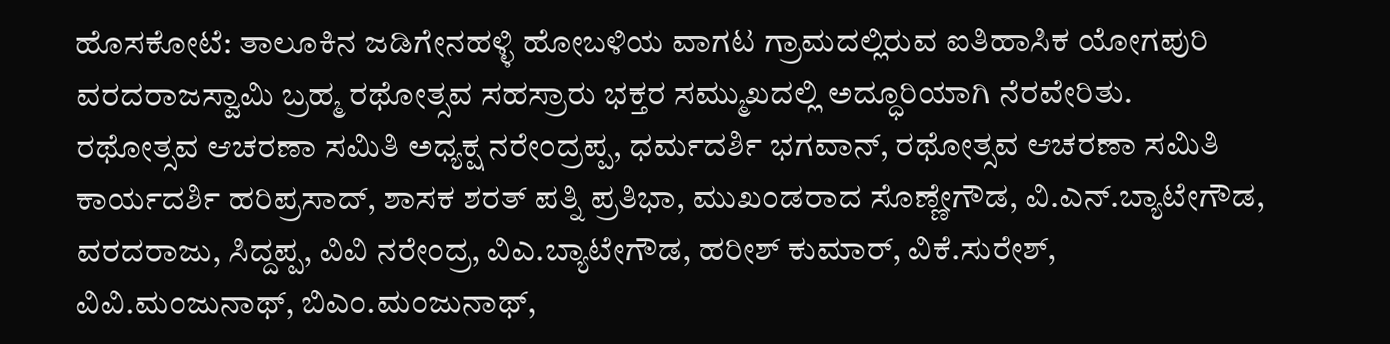ಹೊಸಕೋಟೆ: ತಾಲೂಕಿನ ಜಡಿಗೇನಹಳ್ಳಿ ಹೋಬಳಿಯ ವಾಗಟ ಗ್ರಾಮದಲ್ಲಿರುವ ಐತಿಹಾಸಿಕ ಯೋಗಪುರಿ ವರದರಾಜಸ್ವಾಮಿ ಬ್ರಹ್ಮ ರಥೋತ್ಸವ ಸಹಸ್ರಾರು ಭಕ್ತರ ಸಮ್ಮುಖದಲ್ಲಿ ಅದ್ಧೂರಿಯಾಗಿ ನೆರವೇರಿತು.
ರಥೋತ್ಸವ ಆಚರಣಾ ಸಮಿತಿ ಅಧ್ಯಕ್ಷ ನರೇಂದ್ರಪ್ಪ, ಧರ್ಮದರ್ಶಿ ಭಗವಾನ್, ರಥೋತ್ಸವ ಆಚರಣಾ ಸಮಿತಿ ಕಾರ್ಯದರ್ಶಿ ಹರಿಪ್ರಸಾದ್, ಶಾಸಕ ಶರತ್ ಪತ್ನಿ ಪ್ರತಿಭಾ, ಮುಖಂಡರಾದ ಸೊಣ್ಣೇಗೌಡ, ವಿ.ಎನ್.ಬ್ಯಾಟೇಗೌಡ, ವರದರಾಜು, ಸಿದ್ದಪ್ಪ, ವಿವಿ ನರೇಂದ್ರ, ವಿಎ.ಬ್ಯಾಟೇಗೌಡ, ಹರೀಶ್ ಕುಮಾರ್, ವಿಕೆ.ಸುರೇಶ್, ವಿವಿ.ಮಂಜುನಾಥ್, ಬಿಎಂ.ಮಂಜುನಾಥ್,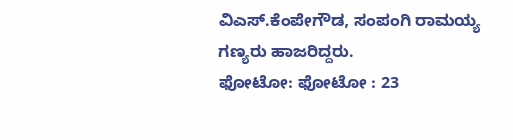ವಿಎಸ್.ಕೆಂಪೇಗೌಡ, ಸಂಪಂಗಿ ರಾಮಯ್ಯ ಗಣ್ಯರು ಹಾಜರಿದ್ದರು.
ಫೋಟೋ: ಫೋಟೋ : 23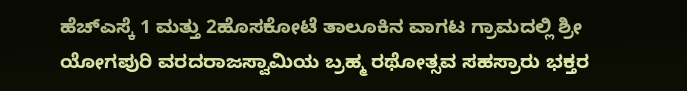ಹೆಚ್ಎಸ್ಕೆ 1 ಮತ್ತು 2ಹೊಸಕೋಟೆ ತಾಲೂಕಿನ ವಾಗಟ ಗ್ರಾಮದಲ್ಲಿ ಶ್ರೀ ಯೋಗಪುರಿ ವರದರಾಜಸ್ವಾಮಿಯ ಬ್ರಹ್ಮ ರಥೋತ್ಸವ ಸಹಸ್ರಾರು ಭಕ್ತರ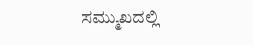ಸಮ್ಮುಖದಲ್ಲಿ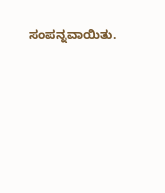ಸಂಪನ್ನವಾಯಿತು.